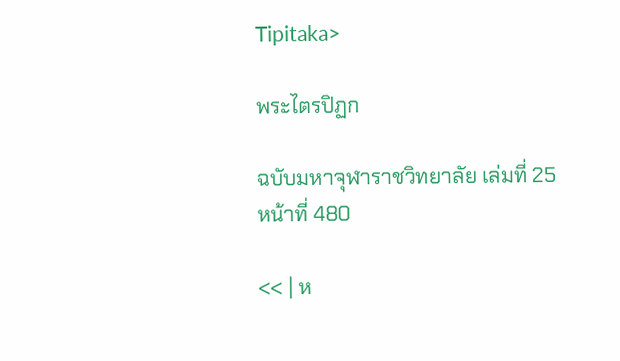Tipitaka>

พระไตรปิฏก

ฉบับมหาจุฬาราชวิทยาลัย เล่มที่ 25 หน้าที่ 480

<< | ห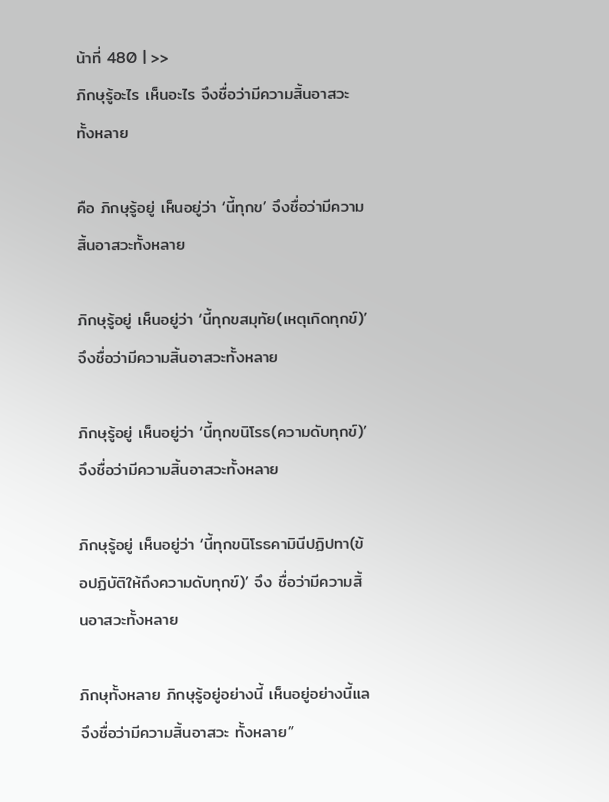น้าที่ 480 | >>
ภิกษุรู้อะไร เห็นอะไร จึงชื่อว่ามีความสิ้นอาสวะทั้งหลาย

คือ ภิกษุรู้อยู่ เห็นอยู่ว่า ‘นี้ทุกข’ จึงชื่อว่ามีความสิ้นอาสวะทั้งหลาย

ภิกษุรู้อยู่ เห็นอยู่ว่า ‘นี้ทุกขสมุทัย(เหตุเกิดทุกข์)’ จึงชื่อว่ามีความสิ้นอาสวะทั้งหลาย

ภิกษุรู้อยู่ เห็นอยู่ว่า ‘นี้ทุกขนิโรธ(ความดับทุกข์)’ จึงชื่อว่ามีความสิ้นอาสวะทั้งหลาย

ภิกษุรู้อยู่ เห็นอยู่ว่า ‘นี้ทุกขนิโรธคามินีปฏิปทา(ข้อปฏิบัติให้ถึงความดับทุกข์)’ จึง ชื่อว่ามีความสิ้นอาสวะทั้งหลาย

ภิกษุทั้งหลาย ภิกษุรู้อยู่อย่างนี้ เห็นอยู่อย่างนี้แล จึงชื่อว่ามีความสิ้นอาสวะ ทั้งหลาย”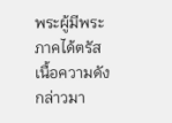พระผู้มีพระภาคได้ตรัสเนื้อความดังกล่าวมา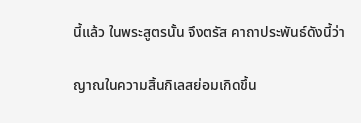นี้แล้ว ในพระสูตรนั้น จึงตรัส คาถาประพันธ์ดังนี้ว่า

ญาณในความสิ้นกิเลสย่อมเกิดขึ้น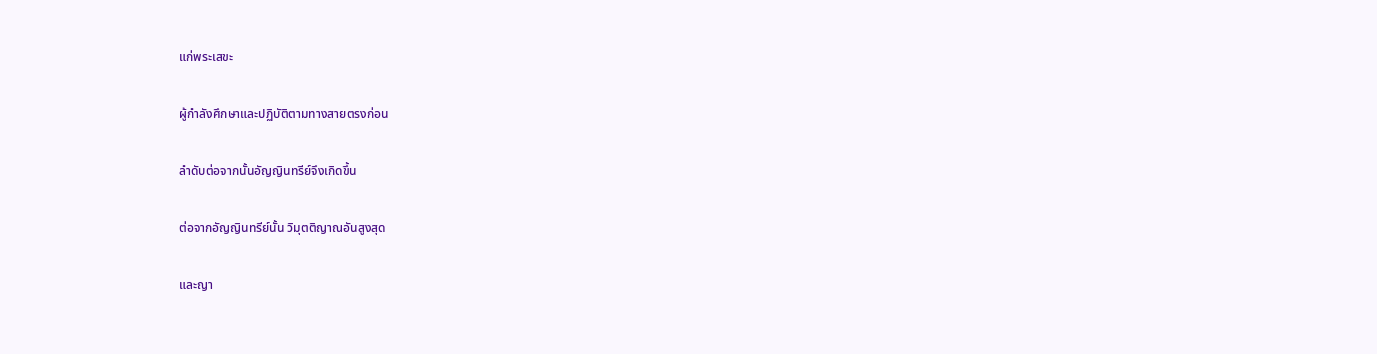แก่พระเสขะ

ผู้กำลังศึกษาและปฏิบัติตามทางสายตรงก่อน

ลำดับต่อจากนั้นอัญญินทรีย์จึงเกิดขึ้น

ต่อจากอัญญินทรีย์นั้น วิมุตติญาณอันสูงสุด

และญา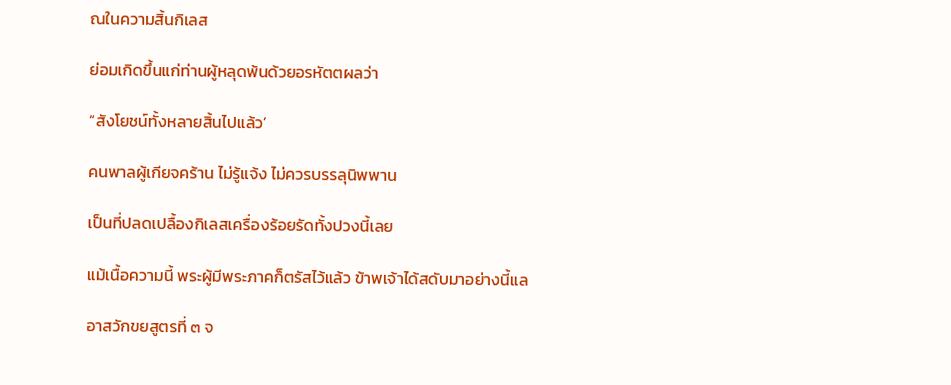ณในความสิ้นกิเลส

ย่อมเกิดขึ้นแก่ท่านผู้หลุดพ้นด้วยอรหัตตผลว่า

“สังโยชน์ทั้งหลายสิ้นไปแล้ว’

คนพาลผู้เกียจคร้าน ไม่รู้แจ้ง ไม่ควรบรรลุนิพพาน

เป็นที่ปลดเปลื้องกิเลสเครื่องร้อยรัดทั้งปวงนี้เลย

แม้เนื้อความนี้ พระผู้มีพระภาคก็ตรัสไว้แล้ว ข้าพเจ้าได้สดับมาอย่างนี้แล

อาสวักขยสูตรที่ ๓ จ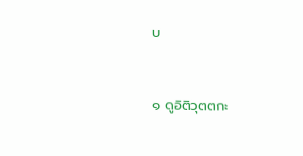บ


๑ ดูอิติวุตตกะ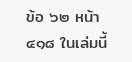ข้อ ๖๒ หน้า ๔๑๘ ในเล่มนี้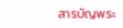สารบัญพระ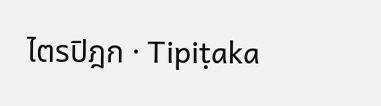ไตรปิฎก · Tipiṭaka